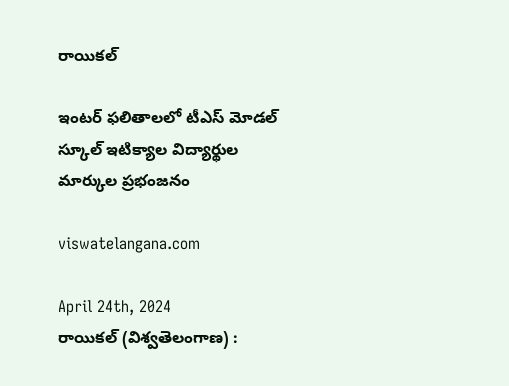రాయికల్

ఇంటర్ ఫలితాలలో టీఎస్ మోడల్ స్కూల్ ఇటిక్యాల విద్యార్థుల మార్కుల ప్రభంజనం

viswatelangana.com

April 24th, 2024
రాయికల్ (విశ్వతెలంగాణ) :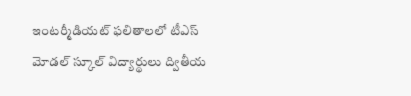ఇంటర్మీడియట్ ఫలితాలలో టీఎస్ మోడల్ స్కూల్ విద్యార్థులు ద్వితీయ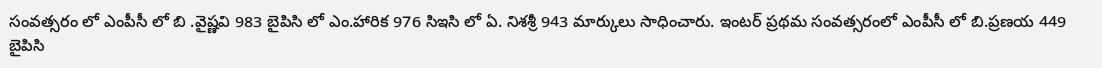సంవత్సరం లో ఎంపీసీ లో బి .వైష్ణవి 983 బైపిసి లో ఎం.హారిక 976 సిఇసి లో ఏ. నిశశ్రీ 943 మార్కులు సాధించారు. ఇంటర్ ప్రథమ సంవత్సరంలో ఎంపీసీ లో బి.ప్రణయ 449 బైపిసి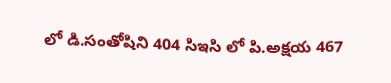లో డి.సంతోషిని 404 సిఇసి లో పి.అక్షయ 467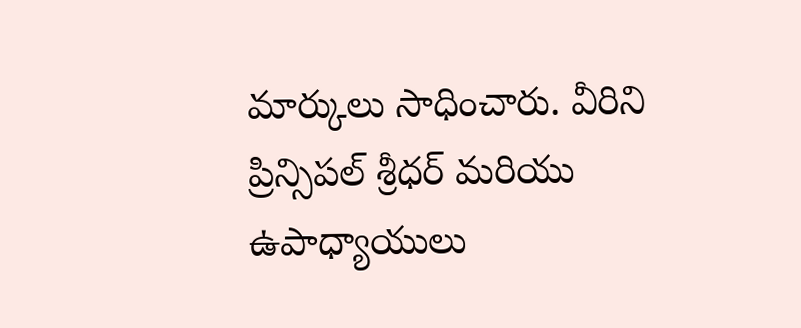మార్కులు సాధించారు. వీరిని ప్రిన్సిపల్ శ్రీధర్ మరియు ఉపాధ్యాయులు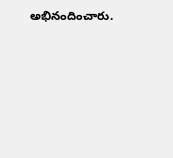అభినందించారు.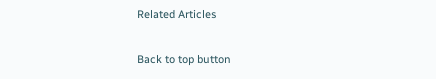Related Articles

Back to top button